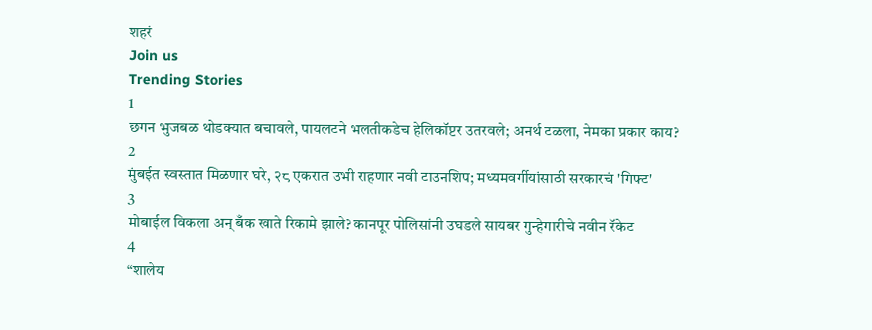शहरं
Join us
Trending Stories
1
छगन भुजबळ थोडक्यात बचावले, पायलटने भलतीकडेच हेलिकॉप्टर उतरवले; अनर्थ टळला, नेमका प्रकार काय?
2
मुंबईत स्वस्तात मिळणार घरे, २८ एकरात उभी राहणार नवी टाउनशिप; मध्यमवर्गीयांसाठी सरकारचं 'गिफ्ट'
3
मोबाईल विकला अन् बँक खाते रिकामे झाले? कानपूर पोलिसांनी उघडले सायबर गुन्हेगारीचे नवीन रॅकेट
4
“शालेय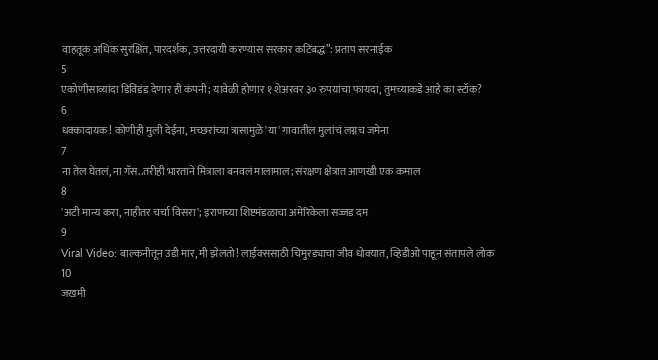वाहतूक अधिक सुरक्षित, पारदर्शक, उत्तरदायी करण्यास सरकार कटिबद्ध”: प्रताप सरनाईक
5
एकोणीसाव्यांदा डिविडंड देणार ही कंपनी; यावेळी होणार १ शेअरवर ३० रुपयांचा फायदा, तुमच्याकडे आहे का स्टॉक?
6
धक्कादायक! कोणीही मुली देईना, मच्छरांच्या त्रासामुळे 'या' गावातील मुलांचं लग्नच जमेना
7
ना तेल घेतलं, ना गॅस..तरीही भारताने मित्राला बनवलं मालामाल; संरक्षण क्षेत्रात आणखी एक कमाल
8
'अटी मान्य करा, नाहीतर चर्चा विसरा'; इराणच्या शिष्टमंडळाचा अमेरिकेला सज्जड दम
9
Viral Video: बाल्कनीतून उडी मार, मी झेलतो! लाईक्ससाठी चिमुरड्याचा जीव धोक्यात, व्हिडीओ पाहून संतापले लोक
10
जखमी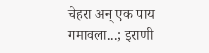चेहरा अन् एक पाय गमावला...; इराणी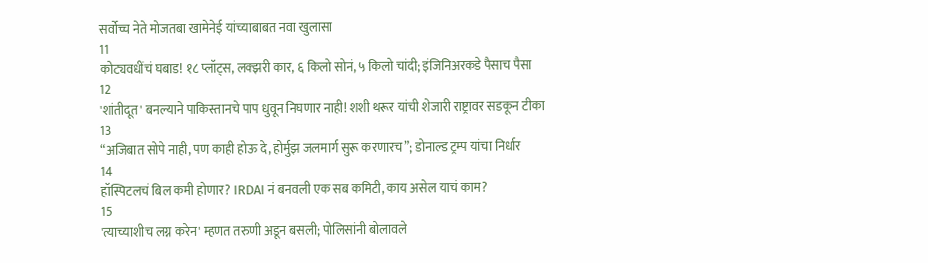सर्वोच्च नेते मोजतबा खामेनेई यांच्याबाबत नवा खुलासा
11
कोट्यवधींचं घबाड! १८ प्लॉट्स, लक्झरी कार, ६ किलो सोनं, ५ किलो चांदी; इंजिनिअरकडे पैसाच पैसा
12
'शांतीदूत' बनल्याने पाकिस्तानचे पाप धुवून निघणार नाही! शशी थरूर यांची शेजारी राष्ट्रावर सडकून टीका
13
“अजिबात सोपे नाही, पण काही होऊ दे, होर्मुझ जलमार्ग सुरू करणारच”; डोनाल्ड ट्रम्प यांचा निर्धार
14
हॉस्पिटलचं बिल कमी होणार? IRDAI नं बनवली एक सब कमिटी, काय असेल याचं काम?
15
'त्याच्याशीच लग्न करेन' म्हणत तरुणी अडून बसली; पोलिसांनी बोलावले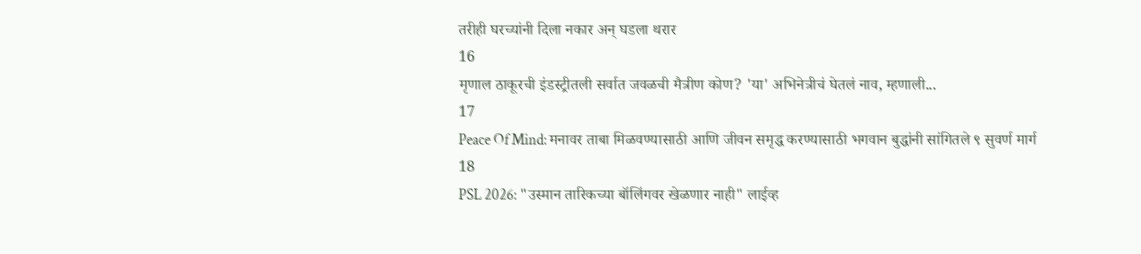तरीही घरच्यांनी दिला नकार अन् घडला थरार
16
मृणाल ठाकूरची इंडस्ट्रीतली सर्वात जवळची मैत्रीण कोण? 'या' अभिनेत्रीचं घेतलं नाव, म्हणाली...
17
Peace Of Mind: मनावर ताबा मिळवण्यासाठी आणि जीवन समृद्ध करण्यासाठी भगवान बुद्धांनी सांगितले ९ सुवर्ण मार्ग
18
PSL 2026: "उस्मान तारिकच्या बॉलिंगवर खेळणार नाही" लाईव्ह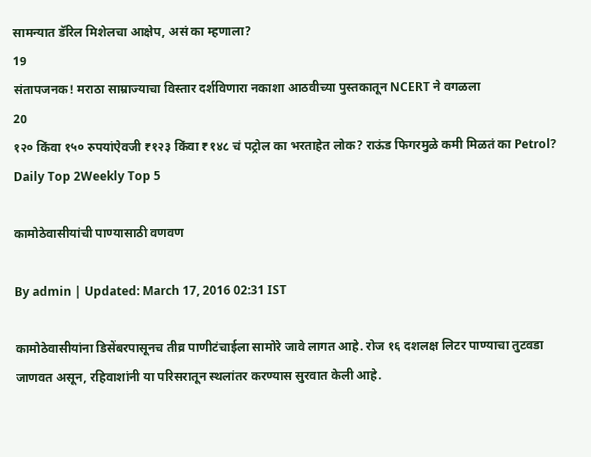सामन्यात डॅरिल मिशेलचा आक्षेप, असं का म्हणाला?
19
संतापजनक! मराठा साम्राज्याचा विस्तार दर्शविणारा नकाशा आठवीच्या पुस्तकातून NCERT ने वगळला
20
१२० किंवा १५० रुपयांऐवजी ₹१२३ किंवा ₹१४८ चं पट्रोल का भरताहेत लोक? राऊंड फिगरमुळे कमी मिळतं का Petrol?
Daily Top 2Weekly Top 5

कामोठेवासीयांची पाण्यासाठी वणवण

By admin | Updated: March 17, 2016 02:31 IST

कामोठेवासीयांना डिसेंबरपासूनच तीव्र पाणीटंचाईला सामोरे जावे लागत आहे. रोज १६ दशलक्ष लिटर पाण्याचा तुटवडा जाणवत असून, रहिवाशांनी या परिसरातून स्थलांतर करण्यास सुरवात केली आहे.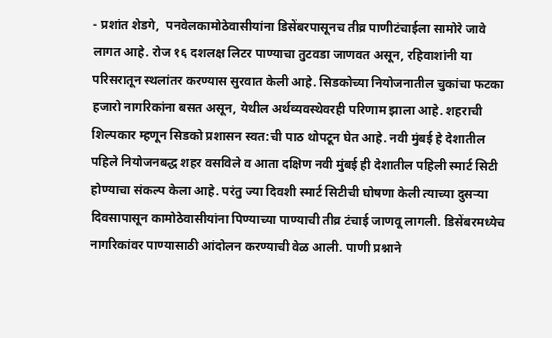- प्रशांत शेडगे,  पनवेलकामोठेवासीयांना डिसेंबरपासूनच तीव्र पाणीटंचाईला सामोरे जावे लागत आहे. रोज १६ दशलक्ष लिटर पाण्याचा तुटवडा जाणवत असून, रहिवाशांनी या परिसरातून स्थलांतर करण्यास सुरवात केली आहे. सिडकोच्या नियोजनातील चुकांचा फटका हजारो नागरिकांना बसत असून, येथील अर्थव्यवस्थेवरही परिणाम झाला आहे. शहराची शिल्पकार म्हणून सिडको प्रशासन स्वत:ची पाठ थोपटून घेत आहे. नवी मुंबई हे देशातील पहिले नियोजनबद्ध शहर वसविले व आता दक्षिण नवी मुंबई ही देशातील पहिली स्मार्ट सिटी होण्याचा संकल्प केला आहे. परंतु ज्या दिवशी स्मार्ट सिटीची घोषणा केली त्याच्या दुसऱ्या दिवसापासून कामोठेवासीयांना पिण्याच्या पाण्याची तीव्र टंचाई जाणवू लागली. डिसेंबरमध्येच नागरिकांवर पाण्यासाठी आंदोलन करण्याची वेळ आली. पाणी प्रश्नाने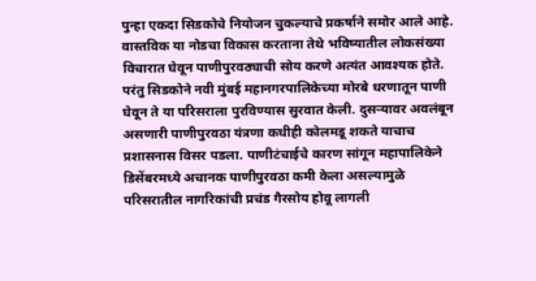पुन्हा एकदा सिडकोचे नियोजन चुकल्याचे प्रकर्षाने समोर आले आहे. वास्तविक या नोडचा विकास करताना तेथे भविष्यातील लोकसंख्या विचारात घेवून पाणीपुरवठ्याची सोय करणे अत्यंत आवश्यक होते. परंतु सिडकोने नवी मुंबई महानगरपालिकेच्या मोरबे धरणातून पाणी घेवून ते या परिसराला पुरविण्यास सुरवात केली. दुसऱ्यावर अवलंबून असणारी पाणीपुरवठा यंत्रणा कधीही कोलमडू शकते याचाच प्रशासनास विसर पडला. पाणीटंचाईचे कारण सांगून महापालिकेने डिसेंबरमध्ये अचानक पाणीपुरवठा कमी केला असल्यामुळे परिसरातील नागरिकांची प्रचंड गैरसोय होवू लागली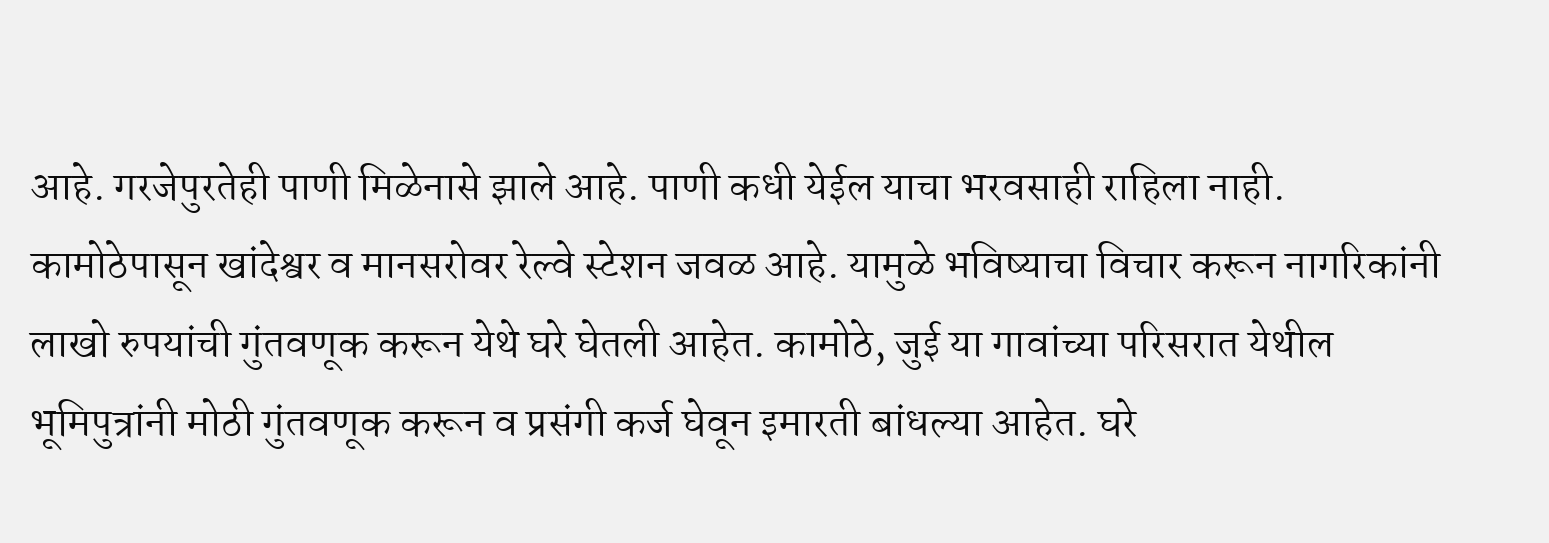आहे. गरजेपुरतेही पाणी मिळेनासे झाले आहे. पाणी कधी येईल याचा भरवसाही राहिला नाही. कामोठेपासून खांदेश्वर व मानसरोवर रेल्वे स्टेशन जवळ आहे. यामुळे भविष्याचा विचार करून नागरिकांनी लाखो रुपयांची गुंतवणूक करून येथे घरे घेतली आहेत. कामोठे, जुई या गावांच्या परिसरात येथील भूमिपुत्रांनी मोठी गुंतवणूक करून व प्रसंगी कर्ज घेवून इमारती बांधल्या आहेत. घरे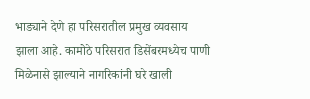भाड्याने देणे हा परिसरातील प्रमुख व्यवसाय झाला आहे. कामोठे परिसरात डिसेंबरमध्येच पाणी मिळेनासे झाल्याने नागरिकांनी घरे खाली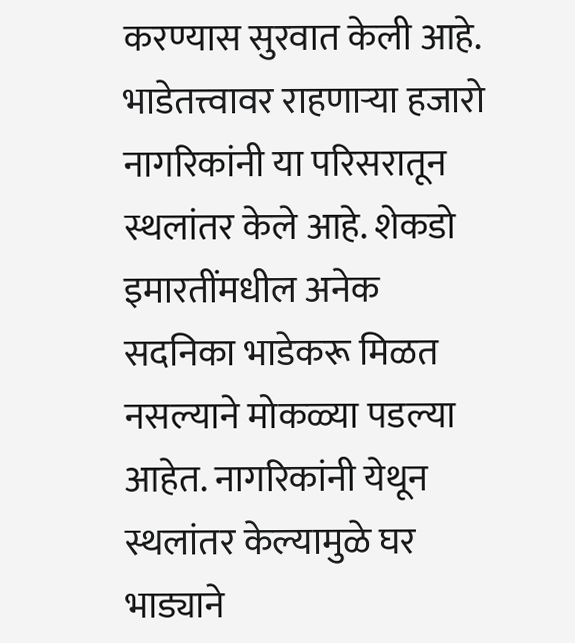करण्यास सुरवात केली आहे. भाडेतत्त्वावर राहणाऱ्या हजारो नागरिकांनी या परिसरातून स्थलांतर केले आहे. शेकडो इमारतींमधील अनेक सदनिका भाडेकरू मिळत नसल्याने मोकळ्या पडल्या आहेत. नागरिकांनी येथून स्थलांतर केल्यामुळे घर भाड्याने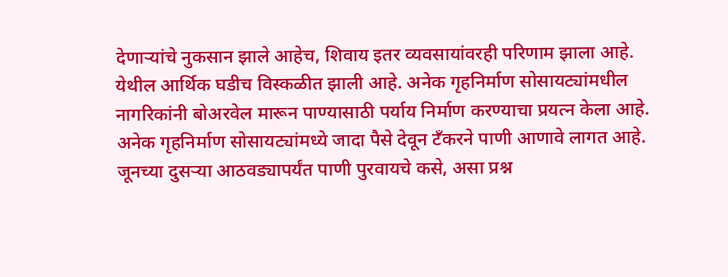देणाऱ्यांचे नुकसान झाले आहेच, शिवाय इतर व्यवसायांवरही परिणाम झाला आहे. येथील आर्थिक घडीच विस्कळीत झाली आहे. अनेक गृहनिर्माण सोसायट्यांमधील नागरिकांनी बोअरवेल मारून पाण्यासाठी पर्याय निर्माण करण्याचा प्रयत्न केला आहे. अनेक गृहनिर्माण सोसायट्यांमध्ये जादा पैसे देवून टँकरने पाणी आणावे लागत आहे. जूनच्या दुसऱ्या आठवड्यापर्यंत पाणी पुरवायचे कसे, असा प्रश्न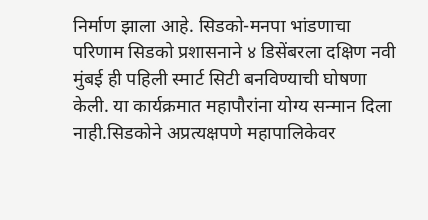निर्माण झाला आहे. सिडको-मनपा भांडणाचा परिणाम सिडको प्रशासनाने ४ डिसेंबरला दक्षिण नवी मुंबई ही पहिली स्मार्ट सिटी बनविण्याची घोषणा केली. या कार्यक्रमात महापौरांना योग्य सन्मान दिला नाही.सिडकोने अप्रत्यक्षपणे महापालिकेवर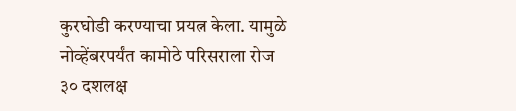कुरघोडी करण्याचा प्रयत्न केला. यामुळे नोव्हेंबरपर्यंत कामोठे परिसराला रोज ३० दशलक्ष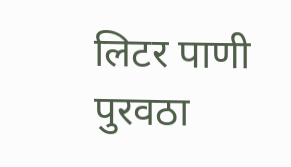लिटर पाणी पुरवठा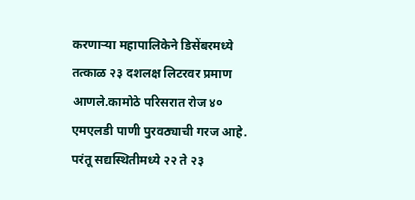करणाऱ्या महापालिकेने डिसेंबरमध्ये तत्काळ २३ दशलक्ष लिटरवर प्रमाण आणले.कामोठे परिसरात रोज ४० एमएलडी पाणी पुरवठ्याची गरज आहे. परंतू सद्यस्थितीमध्ये २२ ते २३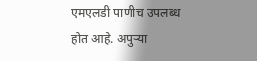एमएलडी पाणीच उपलब्ध होत आहे. अपुऱ्या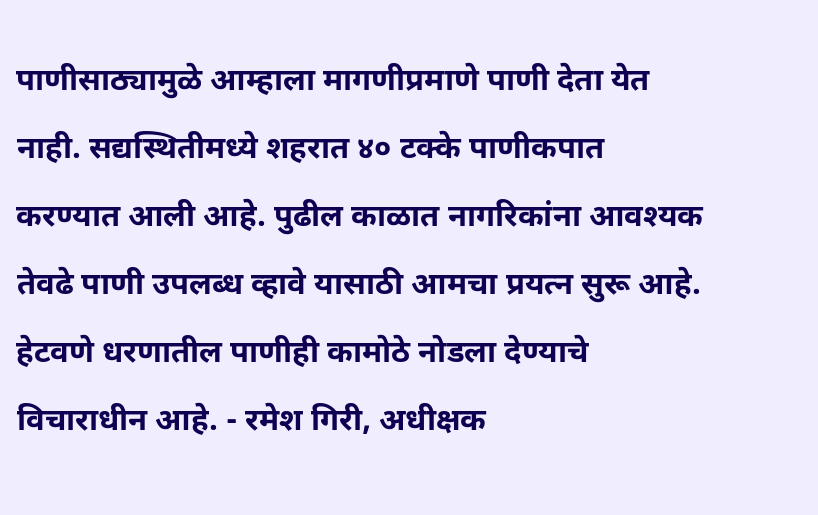पाणीसाठ्यामुळे आम्हाला मागणीप्रमाणे पाणी देता येत नाही. सद्यस्थितीमध्ये शहरात ४० टक्के पाणीकपात करण्यात आली आहे. पुढील काळात नागरिकांना आवश्यक तेवढे पाणी उपलब्ध व्हावे यासाठी आमचा प्रयत्न सुरू आहे. हेटवणे धरणातील पाणीही कामोठे नोडला देण्याचे विचाराधीन आहे. - रमेश गिरी, अधीक्षक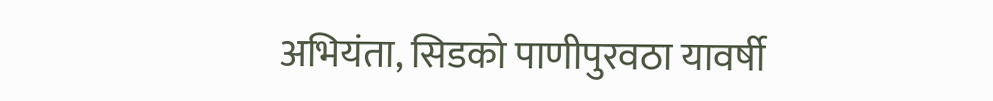अभियंता, सिडको पाणीपुरवठा यावर्षी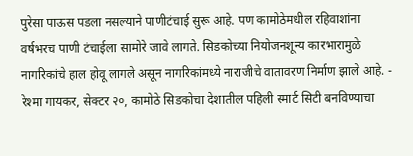पुरेसा पाऊस पडला नसल्याने पाणीटंचाई सुरू आहे. पण कामोठेमधील रहिवाशांना वर्षभरच पाणी टंचाईला सामोरे जावे लागते. सिडकोच्या नियोजनशून्य कारभारामुळे नागरिकांचे हाल होवू लागले असून नागरिकांमध्ये नाराजीचे वातावरण निर्माण झाले आहे. - रेश्मा गायकर, सेक्टर २०, कामोठे सिडकोचा देशातील पहिली स्मार्ट सिटी बनविण्याचा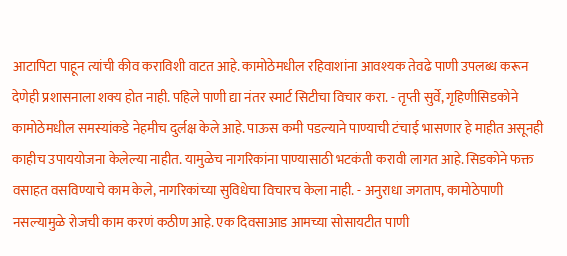आटापिटा पाहून त्यांची कीव कराविशी वाटत आहे. कामोठेमधील रहिवाशांना आवश्यक तेवढे पाणी उपलब्ध करून देणेही प्रशासनाला शक्य होत नाही. पहिले पाणी द्या नंतर स्मार्ट सिटीचा विचार करा. - तृप्ती सुर्वे, गृहिणीसिडकोने कामोठेमधील समस्यांकडे नेहमीच दुर्लक्ष केले आहे. पाऊस कमी पडल्याने पाण्याची टंचाई भासणार हे माहीत असूनही काहीच उपाययोजना केलेल्या नाहीत. यामुळेच नागरिकांना पाण्यासाठी भटकंती करावी लागत आहे. सिडकोने फक्त वसाहत वसविण्याचे काम केले, नागरिकांच्या सुविधेचा विचारच केला नाही. - अनुराधा जगताप, कामोठेपाणी नसल्यामुळे रोजची काम करणं कठीण आहे. एक दिवसाआड आमच्या सोसायटीत पाणी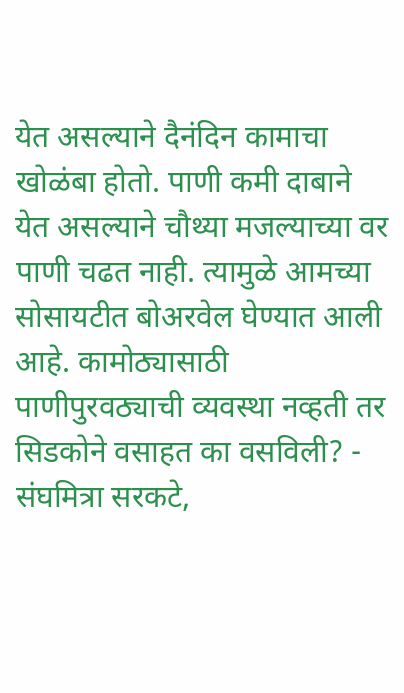येत असल्याने दैनंदिन कामाचा खोळंबा होतो. पाणी कमी दाबाने येत असल्याने चौथ्या मजल्याच्या वर पाणी चढत नाही. त्यामुळे आमच्या सोसायटीत बोअरवेल घेण्यात आली आहे. कामोठ्यासाठी पाणीपुरवठ्याची व्यवस्था नव्हती तर सिडकोने वसाहत का वसविली? - संघमित्रा सरकटे,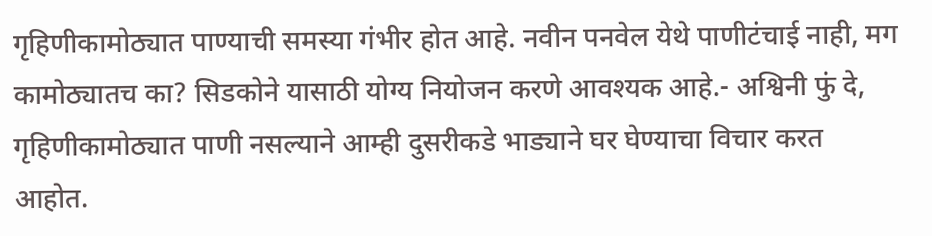गृहिणीकामोठ्यात पाण्याची समस्या गंभीर होत आहे. नवीन पनवेल येथे पाणीटंचाई नाही, मग कामोठ्यातच का? सिडकोने यासाठी योग्य नियोजन करणे आवश्यक आहे.- अश्विनी फुं दे, गृहिणीकामोठ्यात पाणी नसल्याने आम्ही दुसरीकडे भाड्याने घर घेण्याचा विचार करत आहोत.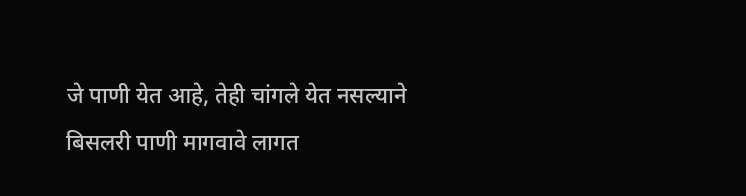जे पाणी येत आहे, तेही चांगले येत नसल्याने बिसलरी पाणी मागवावे लागत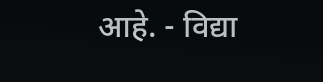आहे. - विद्या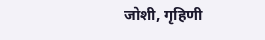जोशी, गृहिणी